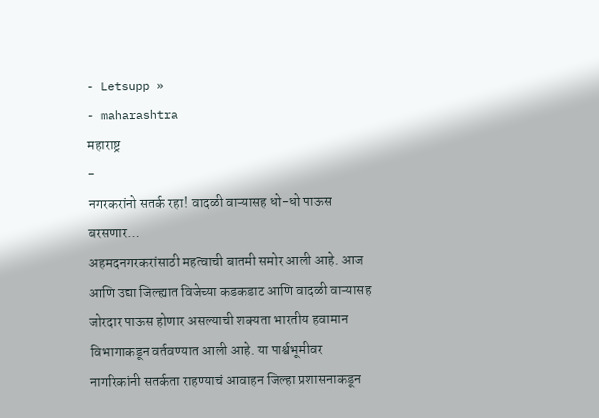- Letsupp »
- maharashtra
महाराष्ट्र
-
नगरकरांनो सतर्क रहा! वादळी वाऱ्यासह धो-धो पाऊस बरसणार…
अहमदनगरकरांसाठी महत्वाची बातमी समोर आली आहे. आज आणि उद्या जिल्ह्यात विजेच्या कडकडाट आणि वादळी वाऱ्यासह जोरदार पाऊस होणार असल्याची शक्यता भारतीय हवामान विभागाकडून वर्तवण्यात आली आहे. या पार्श्वभूमीवर नागरिकांनी सतर्कता राहण्याचं आवाहन जिल्हा प्रशासनाकडून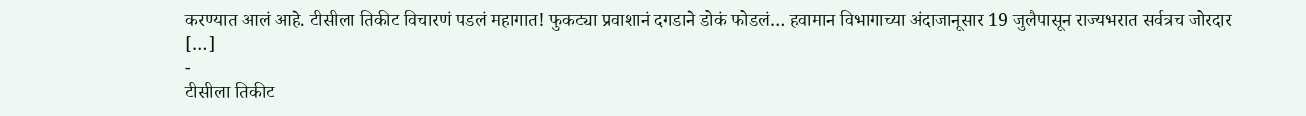करण्यात आलं आहे. टीसीला तिकीट विचारणं पडलं महागात! फुकट्या प्रवाशानं दगडाने डोकं फोडलं… हवामान विभागाच्या अंदाजानूसार 19 जुलैपासून राज्यभरात सर्वत्रच जोरदार […]
-
टीसीला तिकीट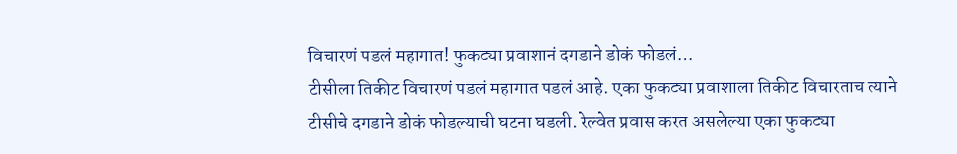विचारणं पडलं महागात! फुकट्या प्रवाशानं दगडाने डोकं फोडलं…
टीसीला तिकीट विचारणं पडलं महागात पडलं आहे. एका फुकट्या प्रवाशाला तिकीट विचारताच त्याने टीसीचे दगडाने डोकं फोडल्याची घटना घडली. रेल्वेत प्रवास करत असलेल्या एका फुकट्या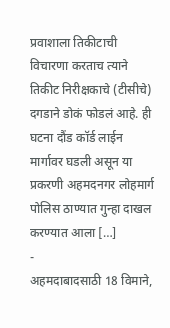प्रवाशाला तिकीटाची विचारणा करताच त्याने तिकीट निरीक्षकाचे (टीसीचे) दगडाने डोकं फोडलं आहे. ही घटना दौंड कॉर्ड लाईन मार्गावर घडली असून या प्रकरणी अहमदनगर लोहमार्ग पोलिस ठाण्यात गुन्हा दाखल करण्यात आला […]
-
अहमदाबादसाठी 18 विमाने,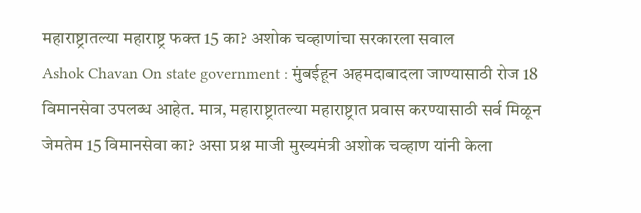महाराष्ट्रातल्या महाराष्ट्र फक्त 15 का? अशोक चव्हाणांचा सरकारला सवाल
Ashok Chavan On state government : मुंबईहून अहमदाबादला जाण्यासाठी रोज 18 विमानसेवा उपलब्ध आहेत. मात्र, महाराष्ट्रातल्या महाराष्ट्रात प्रवास करण्यासाठी सर्व मिळून जेमतेम 15 विमानसेवा का? असा प्रश्न माजी मुख्यमंत्री अशोक चव्हाण यांनी केला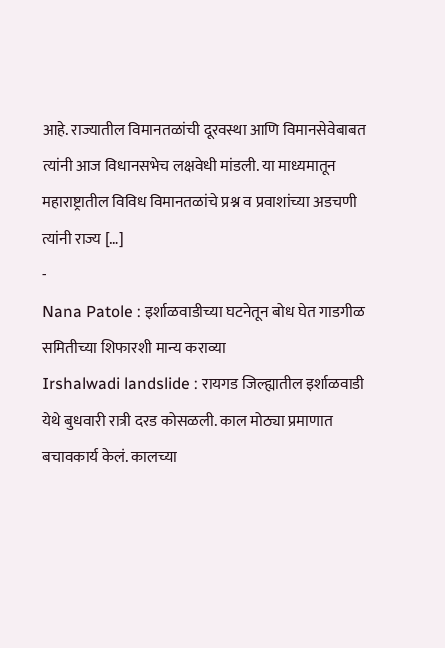आहे. राज्यातील विमानतळांची दूरवस्था आणि विमानसेवेबाबत त्यांनी आज विधानसभेच लक्षवेधी मांडली. या माध्यमातून महाराष्ट्रातील विविध विमानतळांचे प्रश्न व प्रवाशांच्या अडचणी त्यांनी राज्य […]
-
Nana Patole : इर्शाळवाडीच्या घटनेतून बोध घेत गाडगीळ समितीच्या शिफारशी मान्य कराव्या
Irshalwadi landslide : रायगड जिल्ह्यातील इर्शाळवाडी येथे बुधवारी रात्री दरड कोसळली. काल मोठ्या प्रमाणात बचावकार्य केलं. कालच्या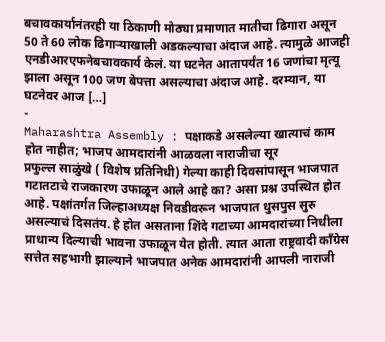बचावकार्यानंतरही या ठिकाणी मोठ्या प्रमाणात मातीचा ढिगारा असून 50 ते 60 लोक ढिगाऱ्याखाली अडकल्याचा अंदाज आहे. त्यामुळे आजही एनडीआरएफनेबचावकार्य केलं. या घटनेत आतापर्यंत 16 जणांचा मृत्यू झाला असून 100 जण बेपत्ता असल्याचा अंदाज आहे. दरम्यान, या घटनेवर आज […]
-
Maharashtra Assembly : पक्षाकडे असलेल्या खात्याचं काम होत नाहीत; भाजप आमदारांनी आळवला नाराजीचा सूर
प्रफुल्ल साळुंखे ( विशेष प्रतिनिधी) गेल्या काही दिवसांपासून भाजपात गटातटाचे राजकारण उफाळून आले आहे का? असा प्रश्न उपस्थित होत आहे. पक्षांतर्गत जिल्हाअध्यक्ष निवडीवरून भाजपात धुसपुस सुरु असल्याचं दिसतंय. हे होत असताना शिंदे गटाच्या आमदारांच्या निधीला प्राधान्य दिल्याची भावना उफाळून येत होती. त्यात आता राष्ट्रवादी काँग्रेस सत्तेत सहभागी झाल्याने भाजपात अनेक आमदारांनी आपली नाराजी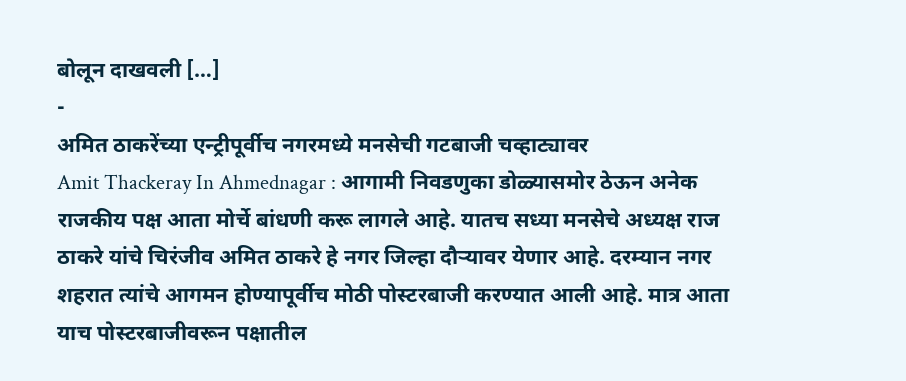बोलून दाखवली […]
-
अमित ठाकरेंच्या एन्ट्रीपूर्वीच नगरमध्ये मनसेची गटबाजी चव्हाट्यावर
Amit Thackeray In Ahmednagar : आगामी निवडणुका डोळ्यासमोर ठेऊन अनेक राजकीय पक्ष आता मोर्चे बांधणी करू लागले आहे. यातच सध्या मनसेचे अध्यक्ष राज ठाकरे यांचे चिरंजीव अमित ठाकरे हे नगर जिल्हा दौऱ्यावर येणार आहे. दरम्यान नगर शहरात त्यांचे आगमन होण्यापूर्वीच मोठी पोस्टरबाजी करण्यात आली आहे. मात्र आता याच पोस्टरबाजीवरून पक्षातील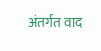अंतर्गत वाद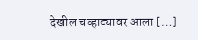देखील चव्हाट्यावर आला […]